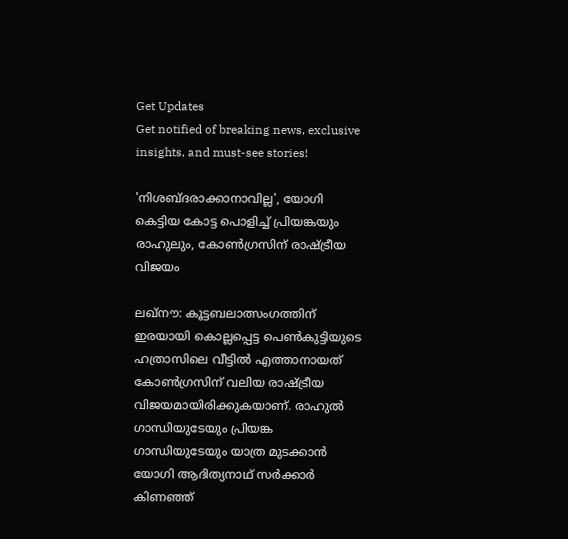Get Updates
Get notified of breaking news, exclusive insights, and must-see stories!

'നിശബ്ദരാക്കാനാവില്ല', യോഗി കെട്ടിയ കോട്ട പൊളിച്ച് പ്രിയങ്കയും രാഹുലും, കോണ്‍ഗ്രസിന് രാഷ്ട്രീയ വിജയം

ലഖ്‌നൗ: കൂട്ടബലാത്സംഗത്തിന് ഇരയായി കൊല്ലപ്പെട്ട പെണ്‍കുട്ടിയുടെ ഹത്രാസിലെ വീട്ടില്‍ എത്താനായത് കോണ്‍ഗ്രസിന് വലിയ രാഷ്ട്രീയ വിജയമായിരിക്കുകയാണ്. രാഹുല്‍ ഗാന്ധിയുടേയും പ്രിയങ്ക ഗാന്ധിയുടേയും യാത്ര മുടക്കാന്‍ യോഗി ആദിത്യനാഥ് സര്‍ക്കാര്‍ കിണഞ്ഞ്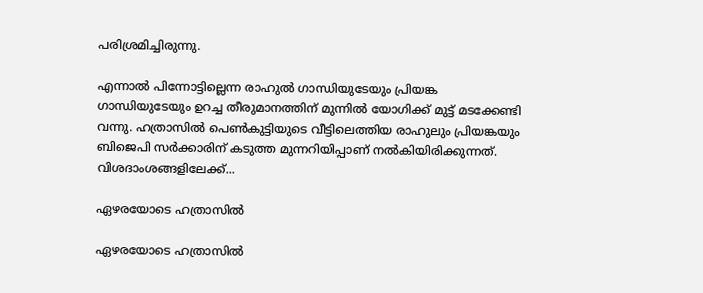പരിശ്രമിച്ചിരുന്നു.

എന്നാല്‍ പിന്നോട്ടില്ലെന്ന രാഹുല്‍ ഗാന്ധിയുടേയും പ്രിയങ്ക ഗാന്ധിയുടേയും ഉറച്ച തീരുമാനത്തിന് മുന്നില്‍ യോഗിക്ക് മുട്ട് മടക്കേണ്ടി വന്നു. ഹത്രാസില്‍ പെണ്‍കുട്ടിയുടെ വീട്ടിലെത്തിയ രാഹുലും പ്രിയങ്കയും ബിജെപി സര്‍ക്കാരിന് കടുത്ത മുന്നറിയിപ്പാണ് നല്‍കിയിരിക്കുന്നത്. വിശദാംശങ്ങളിലേക്ക്...

ഏഴരയോടെ ഹത്രാസിൽ

ഏഴരയോടെ ഹത്രാസിൽ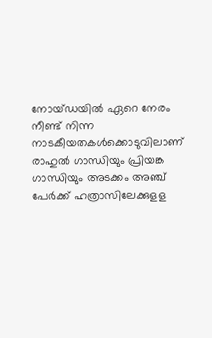നോയ്ഡയില്‍ ഏറെ നേരം നീണ്ട് നിന്ന നാടകീയതകള്‍ക്കൊടുവിലാണ് രാഹുല്‍ ഗാന്ധിയും പ്രിയങ്ക ഗാന്ധിയും അടക്കം അഞ്ച് പേര്‍ക്ക് ഹത്രാസിലേക്കുളള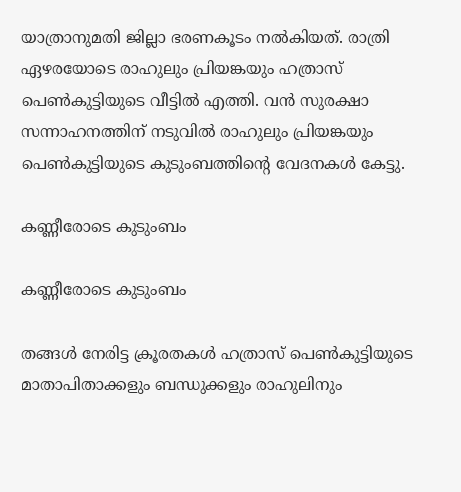യാത്രാനുമതി ജില്ലാ ഭരണകൂടം നല്‍കിയത്. രാത്രി ഏഴരയോടെ രാഹുലും പ്രിയങ്കയും ഹത്രാസ് പെണ്‍കുട്ടിയുടെ വീട്ടില്‍ എത്തി. വന്‍ സുരക്ഷാ സന്നാഹനത്തിന് നടുവില്‍ രാഹുലും പ്രിയങ്കയും പെണ്‍കുട്ടിയുടെ കുടുംബത്തിന്റെ വേദനകള്‍ കേട്ടു.

കണ്ണീരോടെ കുടുംബം

കണ്ണീരോടെ കുടുംബം

തങ്ങള്‍ നേരിട്ട ക്രൂരതകള്‍ ഹത്രാസ് പെണ്‍കുട്ടിയുടെ മാതാപിതാക്കളും ബന്ധുക്കളും രാഹുലിനും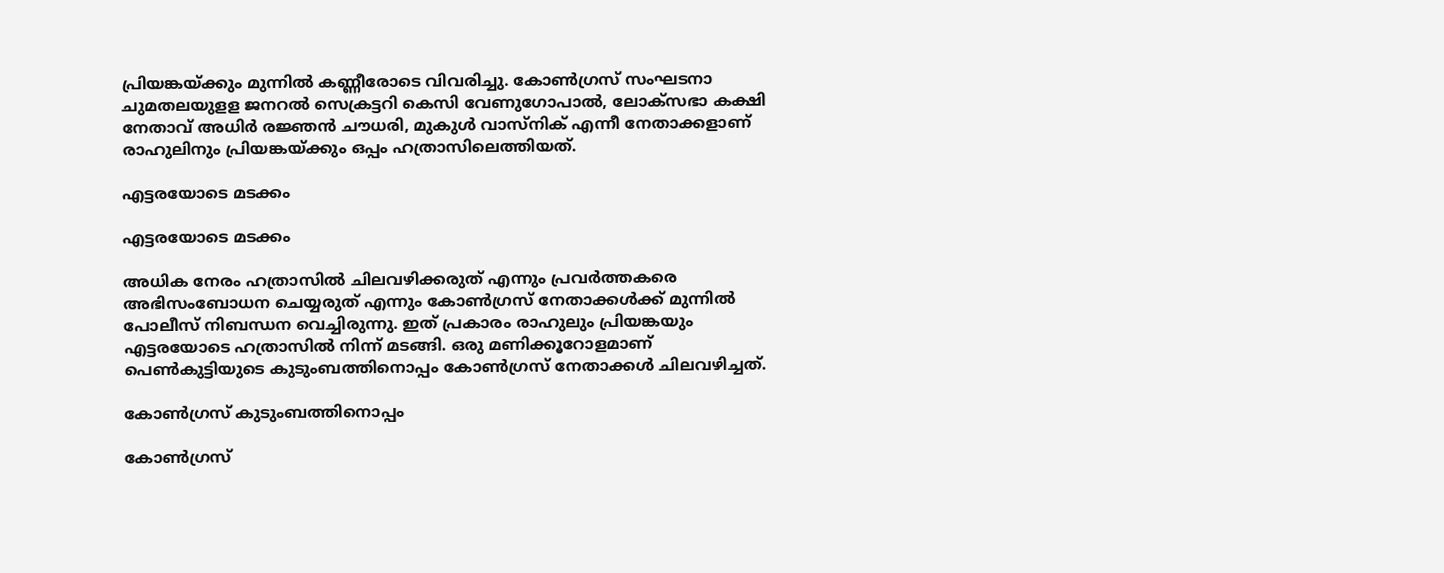പ്രിയങ്കയ്ക്കും മുന്നില്‍ കണ്ണീരോടെ വിവരിച്ചു. കോണ്‍ഗ്രസ് സംഘടനാ ചുമതലയുളള ജനറല്‍ സെക്രട്ടറി കെസി വേണുഗോപാല്‍, ലോക്‌സഭാ കക്ഷി നേതാവ് അധിര്‍ രജ്ഞന്‍ ചൗധരി, മുകുള്‍ വാസ്‌നിക് എന്നീ നേതാക്കളാണ് രാഹുലിനും പ്രിയങ്കയ്ക്കും ഒപ്പം ഹത്രാസിലെത്തിയത്.

എട്ടരയോടെ മടക്കം

എട്ടരയോടെ മടക്കം

അധിക നേരം ഹത്രാസില്‍ ചിലവഴിക്കരുത് എന്നും പ്രവര്‍ത്തകരെ അഭിസംബോധന ചെയ്യരുത് എന്നും കോണ്‍ഗ്രസ് നേതാക്കള്‍ക്ക് മുന്നില്‍ പോലീസ് നിബന്ധന വെച്ചിരുന്നു. ഇത് പ്രകാരം രാഹുലും പ്രിയങ്കയും എട്ടരയോടെ ഹത്രാസില്‍ നിന്ന് മടങ്ങി. ഒരു മണിക്കൂറോളമാണ് പെണ്‍കുട്ടിയുടെ കുടുംബത്തിനൊപ്പം കോണ്‍ഗ്രസ് നേതാക്കള്‍ ചിലവഴിച്ചത്.

കോണ്‍ഗ്രസ് കുടുംബത്തിനൊപ്പം

കോണ്‍ഗ്രസ്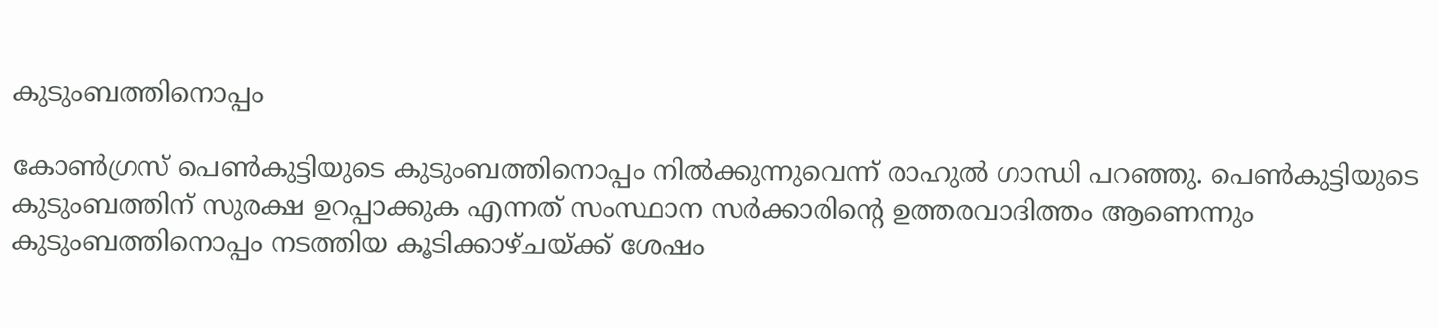കുടുംബത്തിനൊപ്പം

കോണ്‍ഗ്രസ് പെണ്‍കുട്ടിയുടെ കുടുംബത്തിനൊപ്പം നില്‍ക്കുന്നുവെന്ന് രാഹുല്‍ ഗാന്ധി പറഞ്ഞു. പെണ്‍കുട്ടിയുടെ കുടുംബത്തിന് സുരക്ഷ ഉറപ്പാക്കുക എന്നത് സംസ്ഥാന സര്‍ക്കാരിന്റെ ഉത്തരവാദിത്തം ആണെന്നും കുടുംബത്തിനൊപ്പം നടത്തിയ കൂടിക്കാഴ്ചയ്ക്ക് ശേഷം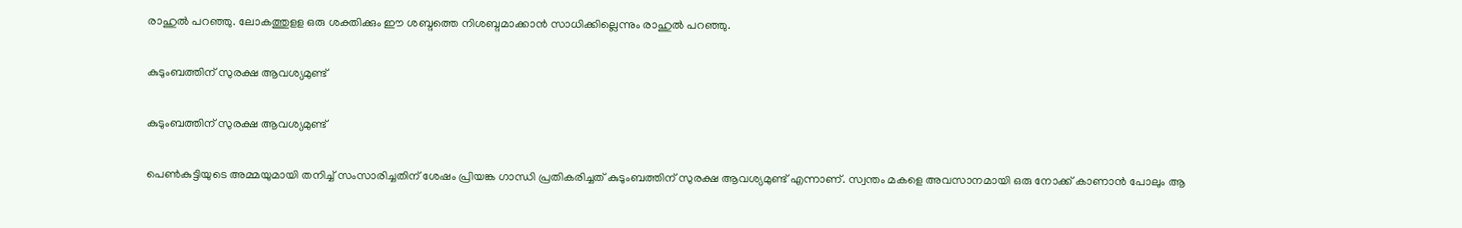രാഹുല്‍ പറഞ്ഞു. ലോകത്തുളള ഒരു ശക്തിക്കും ഈ ശബ്ദത്തെ നിശബ്ദമാക്കാന്‍ സാധിക്കില്ലെന്നും രാഹുല്‍ പറഞ്ഞു.

കുടുംബത്തിന് സുരക്ഷ ആവശ്യമുണ്ട്

കുടുംബത്തിന് സുരക്ഷ ആവശ്യമുണ്ട്

പെണ്‍കുട്ടിയുടെ അമ്മയുമായി തനിച്ച് സംസാരിച്ചതിന് ശേഷം പ്രിയങ്ക ഗാന്ധി പ്രതികരിച്ചത് കുടുംബത്തിന് സുരക്ഷ ആവശ്യമുണ്ട് എന്നാണ്. സ്വന്തം മകളെ അവസാനമായി ഒരു നോക്ക് കാണാന്‍ പോലും ആ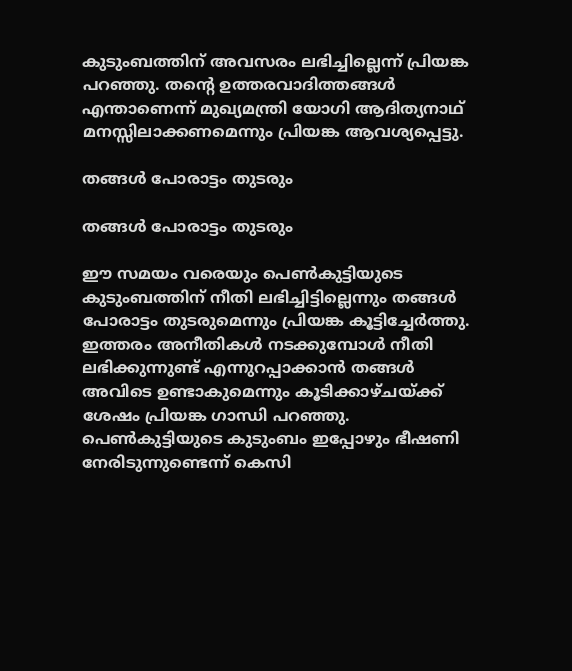കുടുംബത്തിന് അവസരം ലഭിച്ചില്ലെന്ന് പ്രിയങ്ക പറഞ്ഞു. തന്റെ ഉത്തരവാദിത്തങ്ങള്‍ എന്താണെന്ന് മുഖ്യമന്ത്രി യോഗി ആദിത്യനാഥ് മനസ്സിലാക്കണമെന്നും പ്രിയങ്ക ആവശ്യപ്പെട്ടു.

തങ്ങള്‍ പോരാട്ടം തുടരും

തങ്ങള്‍ പോരാട്ടം തുടരും

ഈ സമയം വരെയും പെണ്‍കുട്ടിയുടെ കുടുംബത്തിന് നീതി ലഭിച്ചിട്ടില്ലെന്നും തങ്ങള്‍ പോരാട്ടം തുടരുമെന്നും പ്രിയങ്ക കൂട്ടിച്ചേര്‍ത്തു. ഇത്തരം അനീതികള്‍ നടക്കുമ്പോള്‍ നീതി ലഭിക്കുന്നുണ്ട് എന്നുറപ്പാക്കാന്‍ തങ്ങള്‍ അവിടെ ഉണ്ടാകുമെന്നും കൂടിക്കാഴ്ചയ്ക്ക് ശേഷം പ്രിയങ്ക ഗാന്ധി പറഞ്ഞു. പെണ്‍കുട്ടിയുടെ കുടുംബം ഇപ്പോഴും ഭീഷണി നേരിടുന്നുണ്ടെന്ന് കെസി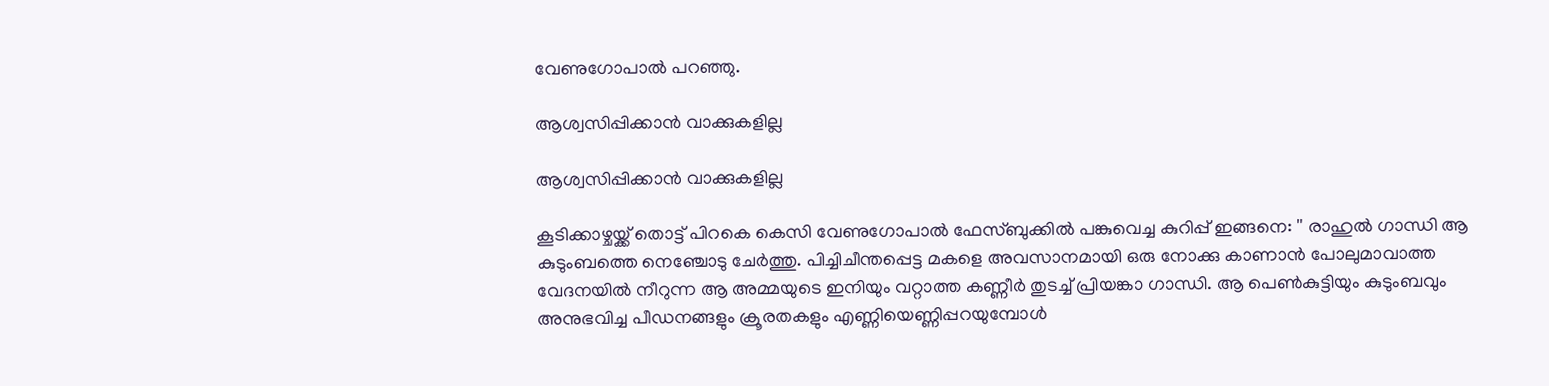വേണുഗോപാല്‍ പറഞ്ഞു.

ആശ്വസിപ്പിക്കാൻ വാക്കുകളില്ല

ആശ്വസിപ്പിക്കാൻ വാക്കുകളില്ല

കൂടിക്കാഴ്ചയ്ക്ക് തൊട്ട് പിറകെ കെസി വേണുഗോപാൽ ഫേസ്ബുക്കിൽ പങ്കുവെച്ച കുറിപ്പ് ഇങ്ങനെ: '' രാഹുൽ ഗാന്ധി ആ കുടുംബത്തെ നെഞ്ചോടു ചേർത്തു. പിച്ചിചീന്തപ്പെട്ട മകളെ അവസാനമായി ഒരു നോക്കു കാണാൻ പോലുമാവാത്ത വേദനയിൽ നീറുന്ന ആ അമ്മയുടെ ഇനിയും വറ്റാത്ത കണ്ണീർ തുടച്ച് പ്രിയങ്കാ ഗാന്ധി. ആ പെൺകുട്ടിയും കുടുംബവും അനുഭവിച്ച പീഡനങ്ങളും ക്രൂരതകളും എണ്ണിയെണ്ണിപ്പറയുമ്പോൾ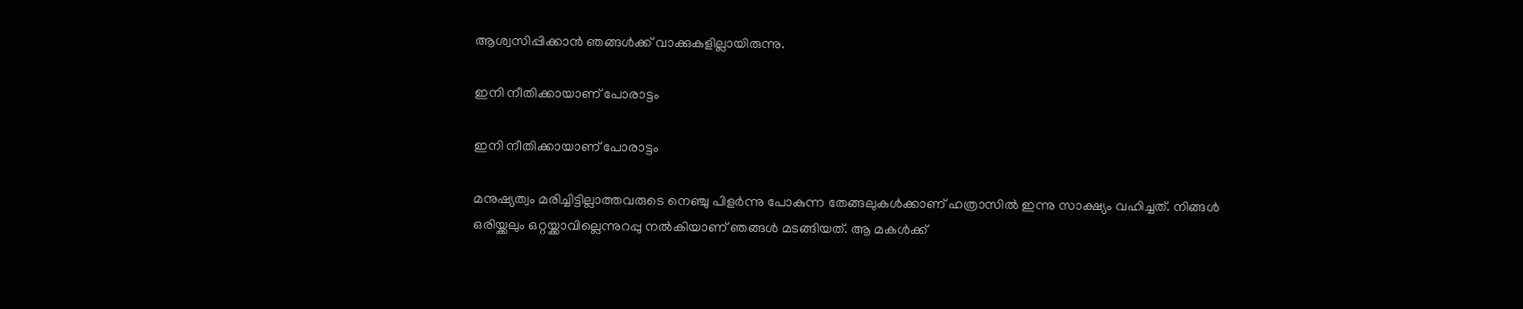ആശ്വസിപ്പിക്കാൻ ഞങ്ങൾക്ക് വാക്കുകളില്ലായിരുന്നു.

ഇനി നീതിക്കായാണ് പോരാട്ടം

ഇനി നീതിക്കായാണ് പോരാട്ടം

മനുഷ്യത്വം മരിച്ചിട്ടില്ലാത്തവരുടെ നെഞ്ചു പിളർന്നു പോകുന്ന തേങ്ങലുകൾക്കാണ് ഹത്രാസിൽ ഇന്നു സാക്ഷ്യം വഹിച്ചത്. നിങ്ങൾ ഒരിയ്ക്കലും ഒറ്റയ്ക്കാവില്ലെന്നുറപ്പു നൽകിയാണ് ഞങ്ങൾ മടങ്ങിയത്. ആ മകൾക്ക്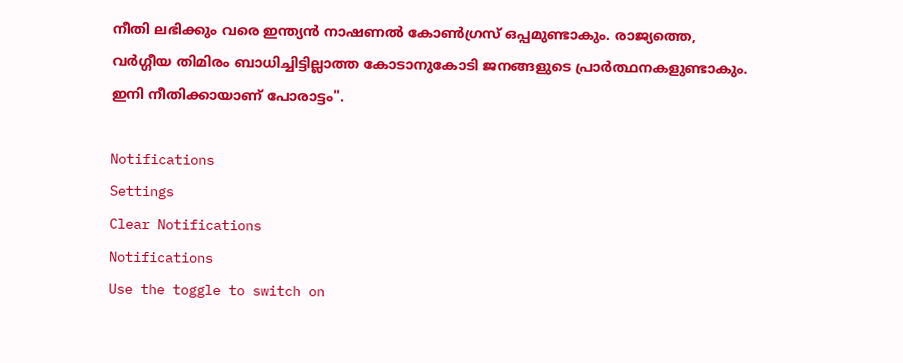നീതി ലഭിക്കും വരെ ഇന്ത്യൻ നാഷണൽ കോൺഗ്രസ് ഒപ്പമുണ്ടാകും. രാജ്യത്തെ, വർഗ്ഗീയ തിമിരം ബാധിച്ചിട്ടില്ലാത്ത കോടാനുകോടി ജനങ്ങളുടെ പ്രാർത്ഥനകളുണ്ടാകും. ഇനി നീതിക്കായാണ് പോരാട്ടം''.

Notifications
Settings
Clear Notifications
Notifications
Use the toggle to switch on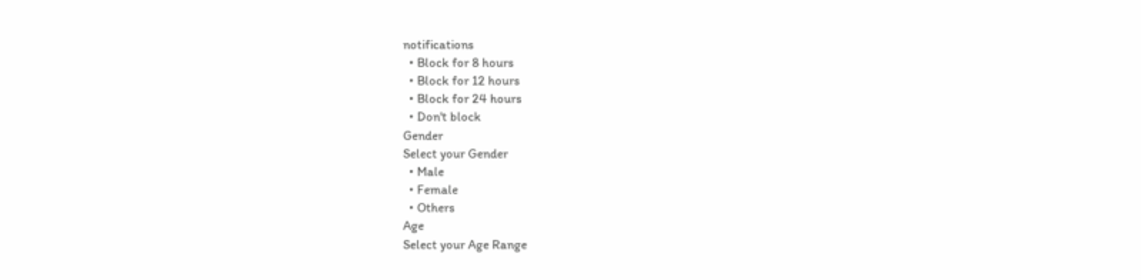notifications
  • Block for 8 hours
  • Block for 12 hours
  • Block for 24 hours
  • Don't block
Gender
Select your Gender
  • Male
  • Female
  • Others
Age
Select your Age Range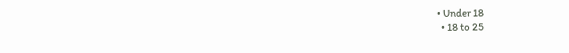• Under 18
  • 18 to 25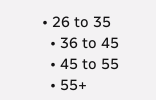• 26 to 35
  • 36 to 45
  • 45 to 55
  • 55+